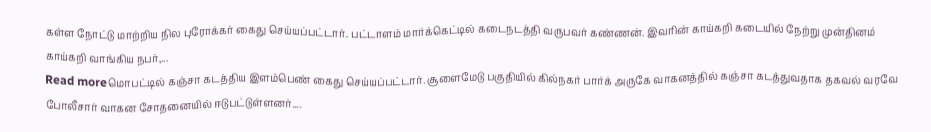கள்ள நோட்டு மாற்றிய நில புரோக்கர் கைது செய்யப்பட்டார். பட்டாளம் மார்க்கெட்டில் கடைநடத்தி வருபவர் கண்ணன். இவரின் காய்கறி கடையில் நேற்று முன்தினம் காய்கறி வாங்கிய நபர்,...
Read moreமொபட்டில் கஞ்சா கடத்திய இளம்பெண் கைது செய்யப்பட்டார். சூளைமேடு பகுதியில் கில்நகர் பார்க் அருகே வாகனத்தில் கஞ்சா கடத்துவதாக தகவல் வரவே போலீசார் வாகன சோதனையில் ஈடுபட்டுள்ளனர்....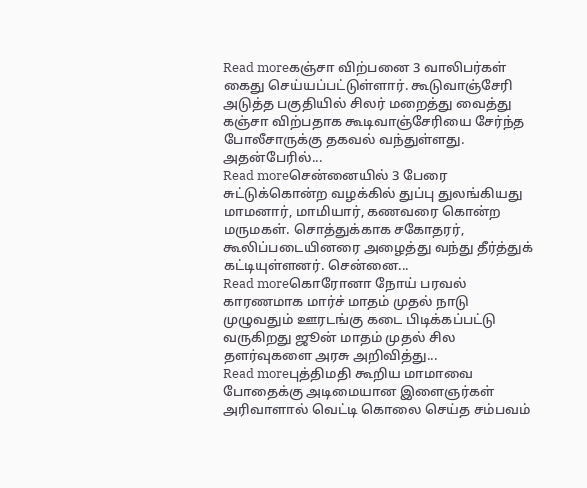Read moreகஞ்சா விற்பனை 3 வாலிபர்கள் கைது செய்யப்பட்டுள்ளார். கூடுவாஞ்சேரி அடுத்த பகுதியில் சிலர் மறைத்து வைத்து கஞ்சா விற்பதாக கூடிவாஞ்சேரியை சேர்ந்த போலீசாருக்கு தகவல் வந்துள்ளது. அதன்பேரில்...
Read moreசென்னையில் 3 பேரை சுட்டுக்கொன்ற வழக்கில் துப்பு துலங்கியது மாமனார், மாமியார், கணவரை கொன்ற மருமகள். சொத்துக்காக சகோதரர், கூலிப்படையினரை அழைத்து வந்து தீர்த்துக் கட்டியுள்ளனர். சென்னை...
Read moreகொரோனா நோய் பரவல் காரணமாக மார்ச் மாதம் முதல் நாடு முழுவதும் ஊரடங்கு கடை பிடிக்கப்பட்டு வருகிறது ஜூன் மாதம் முதல் சில தளர்வுகளை அரசு அறிவித்து...
Read moreபுத்திமதி கூறிய மாமாவை போதைக்கு அடிமையான இளைஞர்கள் அரிவாளால் வெட்டி கொலை செய்த சம்பவம்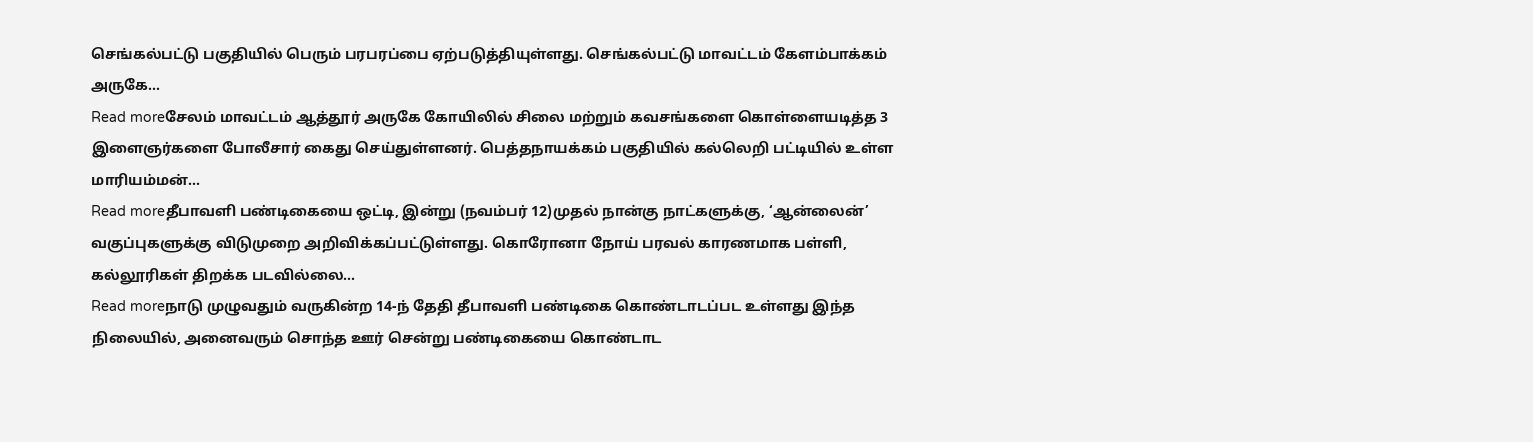செங்கல்பட்டு பகுதியில் பெரும் பரபரப்பை ஏற்படுத்தியுள்ளது. செங்கல்பட்டு மாவட்டம் கேளம்பாக்கம் அருகே...
Read moreசேலம் மாவட்டம் ஆத்தூர் அருகே கோயிலில் சிலை மற்றும் கவசங்களை கொள்ளையடித்த 3 இளைஞர்களை போலீசார் கைது செய்துள்ளனர். பெத்தநாயக்கம் பகுதியில் கல்லெறி பட்டியில் உள்ள மாரியம்மன்...
Read moreதீபாவளி பண்டிகையை ஒட்டி, இன்று (நவம்பர் 12)முதல் நான்கு நாட்களுக்கு, ‘ஆன்லைன்’ வகுப்புகளுக்கு விடுமுறை அறிவிக்கப்பட்டுள்ளது. கொரோனா நோய் பரவல் காரணமாக பள்ளி, கல்லூரிகள் திறக்க படவில்லை...
Read moreநாடு முழுவதும் வருகின்ற 14-ந் தேதி தீபாவளி பண்டிகை கொண்டாடப்பட உள்ளது இந்த நிலையில், அனைவரும் சொந்த ஊர் சென்று பண்டிகையை கொண்டாட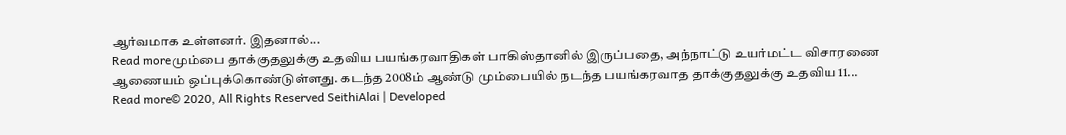ஆர்வமாக உள்ளனர். இதனால்...
Read moreமும்பை தாக்குதலுக்கு உதவிய பயங்கரவாதிகள் பாகிஸ்தானில் இருப்பதை, அந்நாட்டு உயர்மட்ட விசாரணை ஆணையம் ஒப்புக்கொண்டுள்ளது. கடந்த 2008ம் ஆண்டு மும்பையில் நடந்த பயங்கரவாத தாக்குதலுக்கு உதவிய 11...
Read more© 2020, All Rights Reserved SeithiAlai | Developed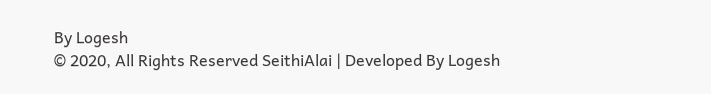By Logesh
© 2020, All Rights Reserved SeithiAlai | Developed By Logesh